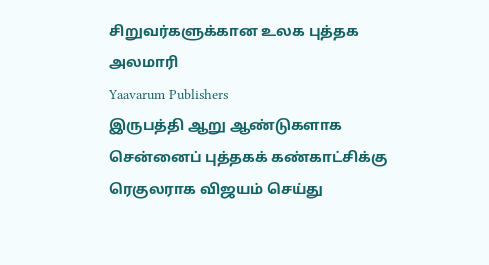சிறுவர்களுக்கான உலக புத்தக அலமாரி
Yaavarum Publishers
இருபத்தி ஆறு ஆண்டுகளாக சென்னைப் புத்தகக் கண்காட்சிக்கு ரெகுலராக விஜயம் செய்து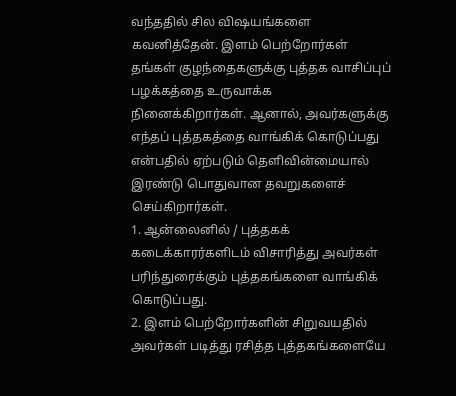வந்ததில் சில விஷயங்களை கவனித்தேன். இளம் பெற்றோர்கள் தங்கள் குழந்தைகளுக்கு புத்தக வாசிப்புப் பழக்கத்தை உருவாக்க நினைக்கிறார்கள். ஆனால், அவர்களுக்கு எந்தப் புத்தகத்தை வாங்கிக் கொடுப்பது என்பதில் ஏற்படும் தெளிவின்மையால் இரண்டு பொதுவான தவறுகளைச் செய்கிறார்கள்.
1. ஆன்லைனில் / புத்தகக் கடைக்காரர்களிடம் விசாரித்து அவர்கள் பரிந்துரைக்கும் புத்தகங்களை வாங்கிக் கொடுப்பது.
2. இளம் பெற்றோர்களின் சிறுவயதில் அவர்கள் படித்து ரசித்த புத்தகங்களையே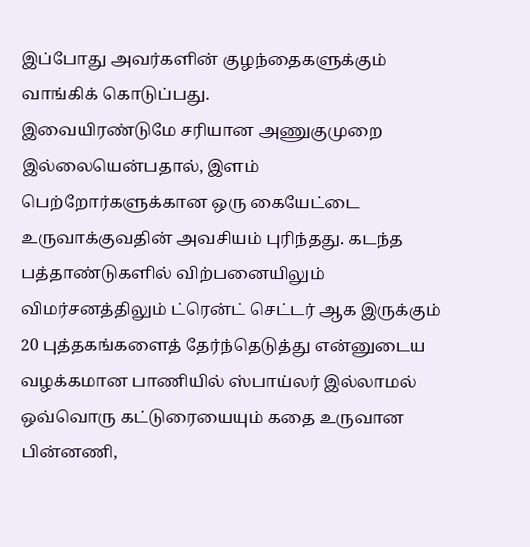இப்போது அவர்களின் குழந்தைகளுக்கும் வாங்கிக் கொடுப்பது.
இவையிரண்டுமே சரியான அணுகுமுறை இல்லையென்பதால், இளம் பெற்றோர்களுக்கான ஒரு கையேட்டை உருவாக்குவதின் அவசியம் புரிந்தது. கடந்த பத்தாண்டுகளில் விற்பனையிலும் விமர்சனத்திலும் ட்ரென்ட் செட்டர் ஆக இருக்கும் 20 புத்தகங்களைத் தேர்ந்தெடுத்து என்னுடைய வழக்கமான பாணியில் ஸ்பாய்லர் இல்லாமல் ஒவ்வொரு கட்டுரையையும் கதை உருவான பின்னணி,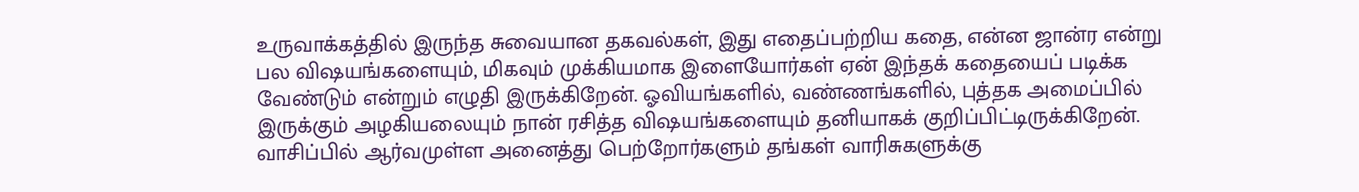உருவாக்கத்தில் இருந்த சுவையான தகவல்கள், இது எதைப்பற்றிய கதை, என்ன ஜான்ர என்று பல விஷயங்களையும், மிகவும் முக்கியமாக இளையோர்கள் ஏன் இந்தக் கதையைப் படிக்க வேண்டும் என்றும் எழுதி இருக்கிறேன். ஓவியங்களில், வண்ணங்களில், புத்தக அமைப்பில் இருக்கும் அழகியலையும் நான் ரசித்த விஷயங்களையும் தனியாகக் குறிப்பிட்டிருக்கிறேன்.
வாசிப்பில் ஆர்வமுள்ள அனைத்து பெற்றோர்களும் தங்கள் வாரிசுகளுக்கு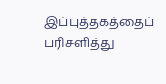இப்புத்தகத்தைப் பரிசளித்து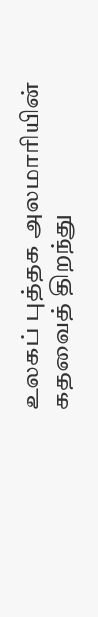உலகப் புத்தக அலமாரியின் கதவைத் திறந்து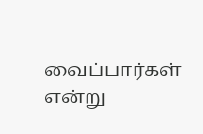வைப்பார்கள் என்று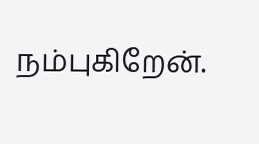நம்புகிறேன்.